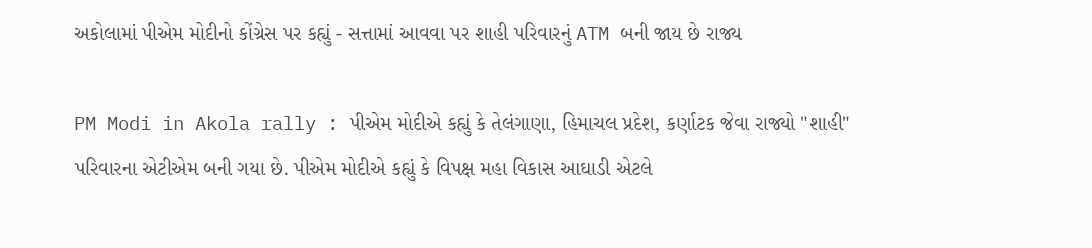અકોલામાં પીએમ મોદીનો કોંગ્રેસ પર કહ્યું - સત્તામાં આવવા પર શાહી પરિવારનું ATM બની જાય છે રાજ્ય

PM Modi in Akola rally : પીએમ મોદીએ કહ્યું કે તેલંગાણા, હિમાચલ પ્રદેશ, કર્ણાટક જેવા રાજ્યો "શાહી" પરિવારના એટીએમ બની ગયા છે. પીએમ મોદીએ કહ્યું કે વિપક્ષ મહા વિકાસ આઘાડી એટલે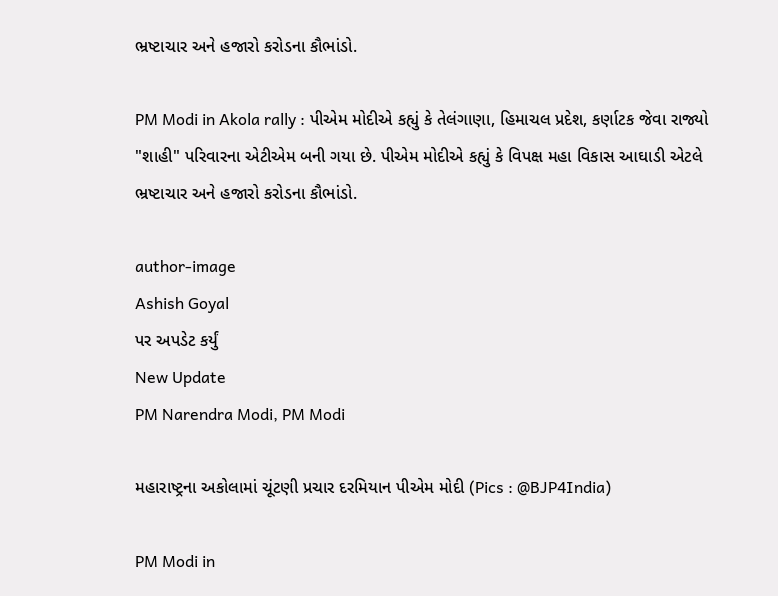ભ્રષ્ટાચાર અને હજારો કરોડના કૌભાંડો.

PM Modi in Akola rally : પીએમ મોદીએ કહ્યું કે તેલંગાણા, હિમાચલ પ્રદેશ, કર્ણાટક જેવા રાજ્યો "શાહી" પરિવારના એટીએમ બની ગયા છે. પીએમ મોદીએ કહ્યું કે વિપક્ષ મહા વિકાસ આઘાડી એટલે ભ્રષ્ટાચાર અને હજારો કરોડના કૌભાંડો.

author-image
Ashish Goyal
પર અપડેટ કર્યું
New Update
PM Narendra Modi, PM Modi

મહારાષ્ટ્રના અકોલામાં ચૂંટણી પ્રચાર દરમિયાન પીએમ મોદી (Pics : @BJP4India)

PM Modi in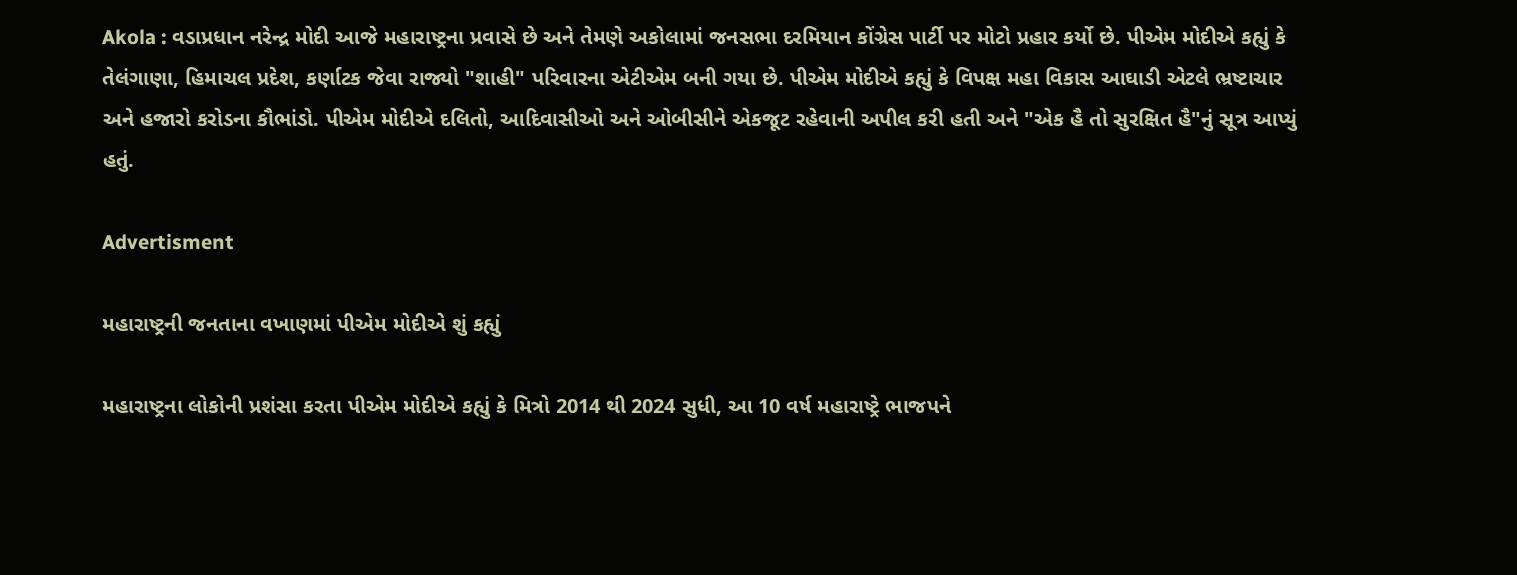Akola : વડાપ્રધાન નરેન્દ્ર મોદી આજે મહારાષ્ટ્રના પ્રવાસે છે અને તેમણે અકોલામાં જનસભા દરમિયાન કોંગ્રેસ પાર્ટી પર મોટો પ્રહાર કર્યો છે. પીએમ મોદીએ કહ્યું કે તેલંગાણા, હિમાચલ પ્રદેશ, કર્ણાટક જેવા રાજ્યો "શાહી" પરિવારના એટીએમ બની ગયા છે. પીએમ મોદીએ કહ્યું કે વિપક્ષ મહા વિકાસ આઘાડી એટલે ભ્રષ્ટાચાર અને હજારો કરોડના કૌભાંડો. પીએમ મોદીએ દલિતો, આદિવાસીઓ અને ઓબીસીને એકજૂટ રહેવાની અપીલ કરી હતી અને "એક હૈ તો સુરક્ષિત હૈ"નું સૂત્ર આપ્યું હતું.

Advertisment

મહારાષ્ટ્રની જનતાના વખાણમાં પીએમ મોદીએ શું કહ્યું

મહારાષ્ટ્રના લોકોની પ્રશંસા કરતા પીએમ મોદીએ કહ્યું કે મિત્રો 2014 થી 2024 સુધી, આ 10 વર્ષ મહારાષ્ટ્રે ભાજપને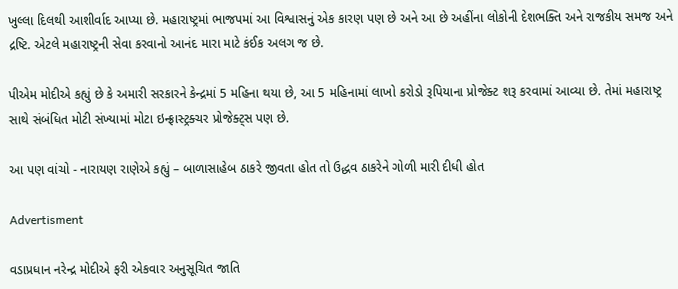ખુલ્લા દિલથી આશીર્વાદ આપ્યા છે. મહારાષ્ટ્રમાં ભાજપમાં આ વિશ્વાસનું એક કારણ પણ છે અને આ છે અહીંના લોકોની દેશભક્તિ અને રાજકીય સમજ અને દ્રષ્ટિ. એટલે મહારાષ્ટ્રની સેવા કરવાનો આનંદ મારા માટે કંઈક અલગ જ છે.

પીએમ મોદીએ કહ્યું છે કે અમારી સરકારને કેન્દ્રમાં 5 મહિના થયા છે, આ 5 મહિનામાં લાખો કરોડો રૂપિયાના પ્રોજેક્ટ શરૂ કરવામાં આવ્યા છે. તેમાં મહારાષ્ટ્ર સાથે સંબંધિત મોટી સંખ્યામાં મોટા ઇન્ફ્રાસ્ટ્રક્ચર પ્રોજેક્ટ્સ પણ છે.

આ પણ વાંચો - નારાયણ રાણેએ કહ્યું – બાળાસાહેબ ઠાકરે જીવતા હોત તો ઉદ્ધવ ઠાકરેને ગોળી મારી દીધી હોત

Advertisment

વડાપ્રધાન નરેન્દ્ર મોદીએ ફરી એકવાર અનુસૂચિત જાતિ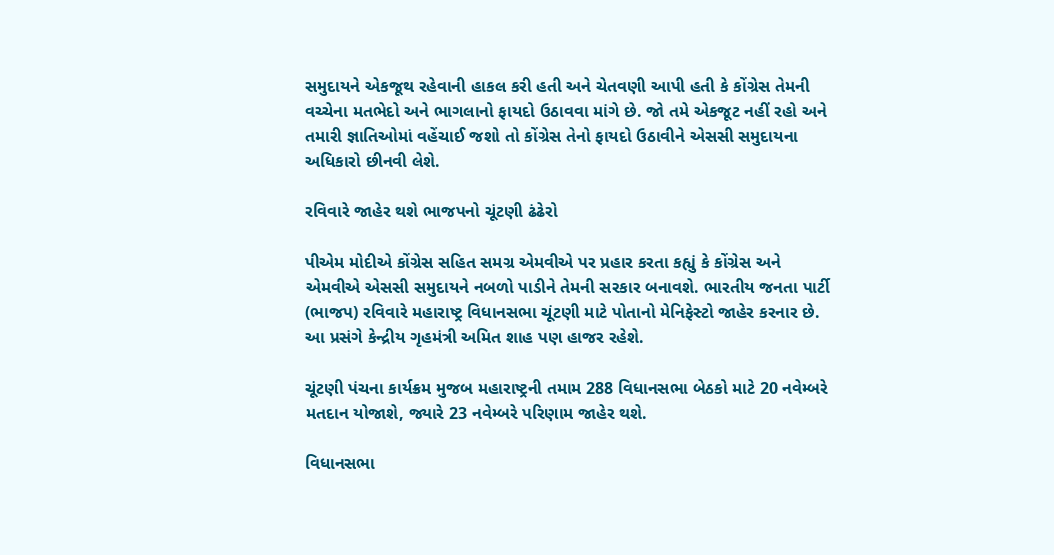સમુદાયને એકજૂથ રહેવાની હાકલ કરી હતી અને ચેતવણી આપી હતી કે કોંગ્રેસ તેમની વચ્ચેના મતભેદો અને ભાગલાનો ફાયદો ઉઠાવવા માંગે છે. જો તમે એકજૂટ નહીં રહો અને તમારી જ્ઞાતિઓમાં વહેંચાઈ જશો તો કોંગ્રેસ તેનો ફાયદો ઉઠાવીને એસસી સમુદાયના અધિકારો છીનવી લેશે.

રવિવારે જાહેર થશે ભાજપનો ચૂંટણી ઢંઢેરો

પીએમ મોદીએ કોંગ્રેસ સહિત સમગ્ર એમવીએ પર પ્રહાર કરતા કહ્યું કે કોંગ્રેસ અને એમવીએ એસસી સમુદાયને નબળો પાડીને તેમની સરકાર બનાવશે. ભારતીય જનતા પાર્ટી (ભાજપ) રવિવારે મહારાષ્ટ્ર વિધાનસભા ચૂંટણી માટે પોતાનો મેનિફેસ્ટો જાહેર કરનાર છે. આ પ્રસંગે કેન્દ્રીય ગૃહમંત્રી અમિત શાહ પણ હાજર રહેશે.

ચૂંટણી પંચના કાર્યક્રમ મુજબ મહારાષ્ટ્રની તમામ 288 વિધાનસભા બેઠકો માટે 20 નવેમ્બરે મતદાન યોજાશે, જ્યારે 23 નવેમ્બરે પરિણામ જાહેર થશે.

વિધાનસભા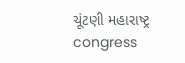ચૂંટણી મહારાષ્ટ્ર congress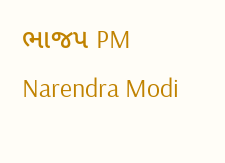ભાજપ PM Narendra Modi